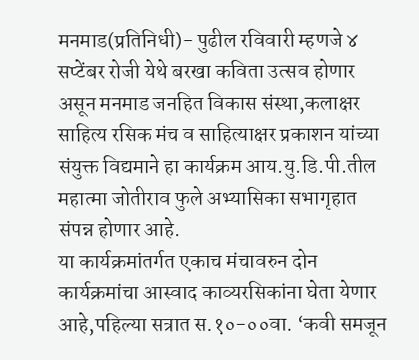मनमाड(प्रतिनिधी)- पुढील रविवारी म्हणजे ४ सप्टेंबर रोजी येथे बरखा कविता उत्सव होणार असून मनमाड जनहित विकास संस्था,कलाक्षर साहित्य रसिक मंच व साहित्याक्षर प्रकाशन यांच्या संयुक्त विद्यमाने हा कार्यक्रम आय.यु.डि.पी.तील महात्मा जोतीराव फुले अभ्यासिका सभागृहात संपन्न होणार आहे.
या कार्यक्रमांतर्गत एकाच मंचावरुन दोन कार्यक्रमांचा आस्वाद काव्यरसिकांना घेता येणार आहे,पहिल्या सत्रात स.१०-००वा. ‘कवी समजून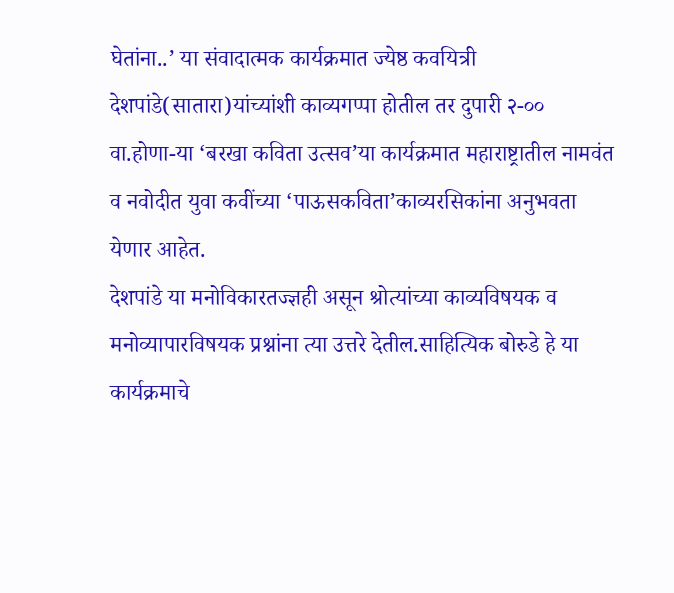घेतांना..’ या संवादात्मक कार्यक्रमात ज्येष्ठ कवयित्री देशपांडे(सातारा)यांच्यांशी काव्यगप्पा होतील तर दुपारी २-०० वा.होणा-या ‘बरखा कविता उत्सव’या कार्यक्रमात महाराष्ट्रातील नामवंत व नवोदीत युवा कवींच्या ‘पाऊसकविता’काव्यरसिकांना अनुभवता येणार आहेत.
देशपांडे या मनोविकारतज्ज्ञही असून श्रोत्यांच्या काव्यविषयक व मनोव्यापारविषयक प्रश्नांना त्या उत्तरे देतील.साहित्यिक बोरुडे हे या कार्यक्रमाचे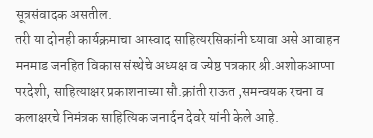सूत्रसंवादक असतील.
तरी या दोनही कार्यक्रमाचा आस्वाद साहित्यरसिकांनी घ्यावा असे आवाहन मनमाड जनहित विकास संस्थेचे अध्यक्ष व ज्येष्ठ पत्रकार श्री.अशोकआप्पा परदेशी, साहित्याक्षर प्रकाशनाच्या सौ.क्रांती राऊत ,समन्वयक रचना व कलाक्षरचे निमंत्रक साहित्यिक जनार्दन देवरे यांनी केले आहे.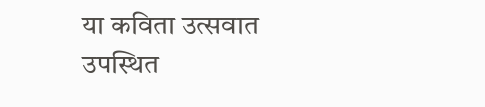या कविता उत्सवात उपस्थित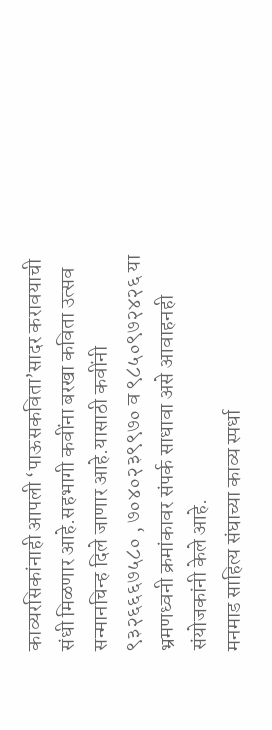काव्यरसिकांनाही आपली ‘पाऊसकविता’सादर करावयाची संधी मिळणार आहे.सहभागी कवींना बरखा कविता उत्सव सन्मानचिन्ह दिले जाणार आहे.यासाठी कवींनी ९३२६६६७५८० , ७०४०२३९९७० व ९८५०९७२४२६ या भ्रमणध्वनी क्रमांकावर संपर्क साधावा असे आवाहनही संयोजकांनी केले आहे.
मनमाड साहित्य संघाच्या काव्य स्पर्धा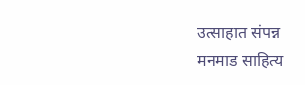उत्साहात संपन्न
मनमाड साहित्य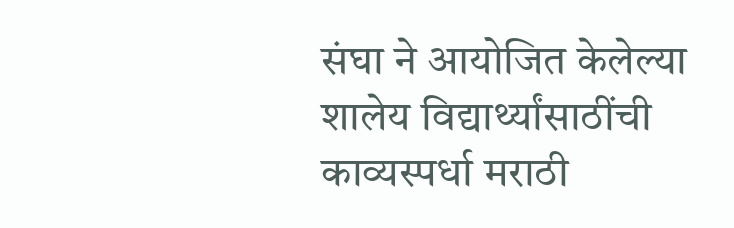संघा ने आयोजित केलेल्या शालेय विद्यार्थ्यांसाठींची काव्यस्पर्धा मराठी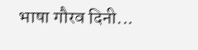भाषा गौरव दिनी...